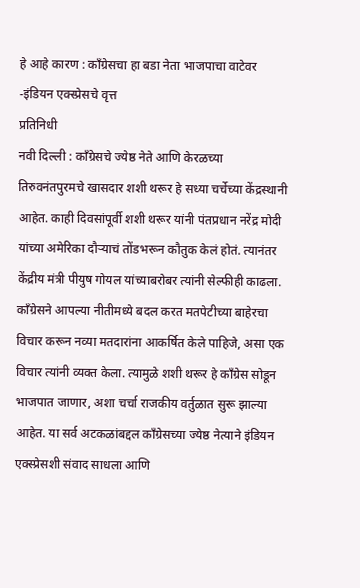हे आहे कारण : काँग्रेसचा हा बडा नेता भाजपाचा वाटेवर
-इंडियन एक्स्प्रेसचे वृत्त
प्रतिनिधी
नवी दिल्ली : काँग्रेसचे ज्येष्ठ नेते आणि केरळच्या तिरुवनंतपुरमचे खासदार शशी थरूर हे सध्या चर्चेच्या केंद्रस्थानी आहेत. काही दिवसांपूर्वी शशी थरूर यांनी पंतप्रधान नरेंद्र मोदी यांच्या अमेरिका दौऱ्याचं तोंडभरून कौतुक केलं होतं. त्यानंतर केंद्रीय मंत्री पीयुष गोयल यांच्याबरोबर त्यांनी सेल्फीही काढला. काँग्रेसने आपल्या नीतीमध्ये बदल करत मतपेटीच्या बाहेरचा विचार करून नव्या मतदारांना आकर्षित केले पाहिजे, असा एक विचार त्यांनी व्यक्त केला. त्यामुळे शशी थरूर हे काँग्रेस सोडून भाजपात जाणार, अशा चर्चा राजकीय वर्तुळात सुरू झाल्या आहेत. या सर्व अटकळांबद्दल काँग्रेसच्या ज्येष्ठ नेत्याने इंडियन एक्स्प्रेसशी संवाद साधला आणि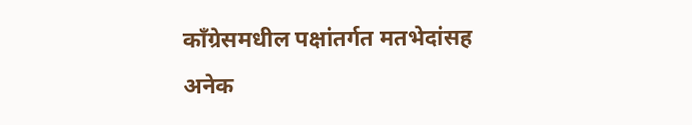काँग्रेसमधील पक्षांतर्गत मतभेदांसह अनेक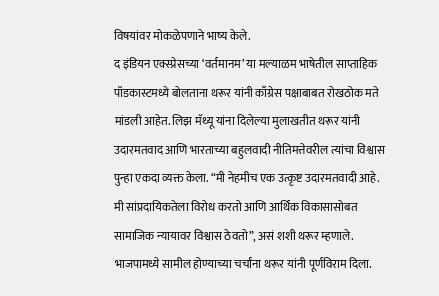विषयांवर मोकळेपणाने भाष्य केले.
द इंडियन एक्स्प्रेसच्या ‘वर्तमानम’ या मल्याळम भाषेतील साप्ताहिक पॉडकास्टमध्ये बोलताना थरूर यांनी काँग्रेस पक्षाबाबत रोखठोक मते मांडली आहेत. लिझ मॅथ्यू यांना दिलेल्या मुलाखतीत थरूर यांनी उदारमतवाद आणि भारताच्या बहुलवादी नीतिमत्तेवरील त्यांचा विश्वास पुन्हा एकदा व्यक्त केला. “मी नेहमीच एक उत्कृष्ट उदारमतवादी आहे. मी सांप्रदायिकतेला विरोध करतो आणि आर्थिक विकासासोबत सामाजिक न्यायावर विश्वास ठेवतो”, असं शशी थरूर म्हणाले.
भाजपामध्ये सामील होण्याच्या चर्चांना थरूर यांनी पूर्णविराम दिला.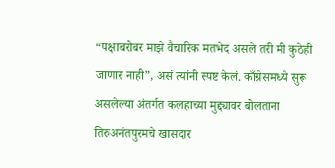“पक्षाबरोबर माझे वैचारिक मतभेद असले तरी मी कुठेही जाणार नाही”, असं त्यांनी स्पष्ट केलं. काँग्रेसमध्ये सुरू असलेल्या अंतर्गत कलहाच्या मुद्द्यावर बोलताना तिरुअनंतपुरमचे खासदार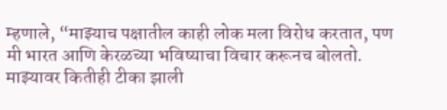म्हणाले, “माझ्याच पक्षातील काही लोक मला विरोध करतात, पण मी भारत आणि केरळच्या भविष्याचा विचार करूनच बोलतो. माझ्यावर कितीही टीका झाली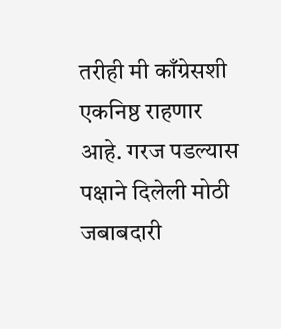तरीही मी काँग्रेसशी एकनिष्ठ राहणार आहे. गरज पडल्यास पक्षाने दिलेली मोठी जबाबदारी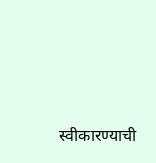स्वीकारण्याची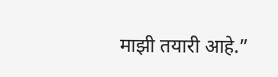माझी तयारी आहे.”